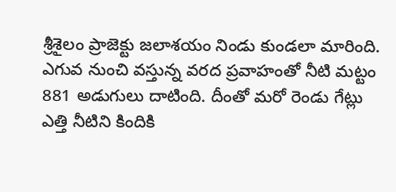శ్రీశైలం ప్రాజెక్టు జలాశయం నిండు కుండలా మారింది. ఎగువ నుంచి వస్తున్న వరద ప్రవాహంతో నీటి మట్టం 881 అడుగులు దాటింది. దీంతో మరో రెండు గేట్లు ఎత్తి నీటిని కిందికి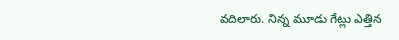వదిలారు. నిన్న మూడు గేట్లు ఎత్తిన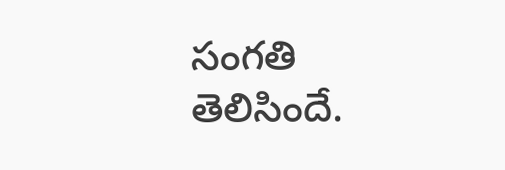సంగతి తెలిసిందే.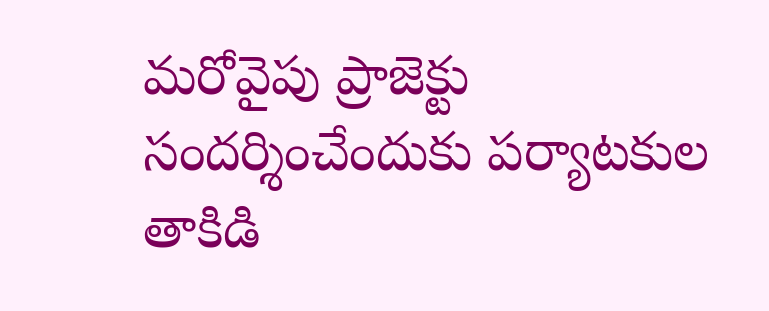మరోవైపు ప్రాజెక్టు సందర్శించేందుకు పర్యాటకుల తాకిడి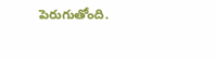పెరుగుతోంది.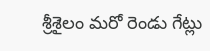శ్రీశైలం మరో రెండు గేట్లు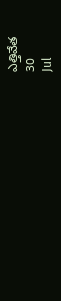ఎత్తివేత
30
Jul